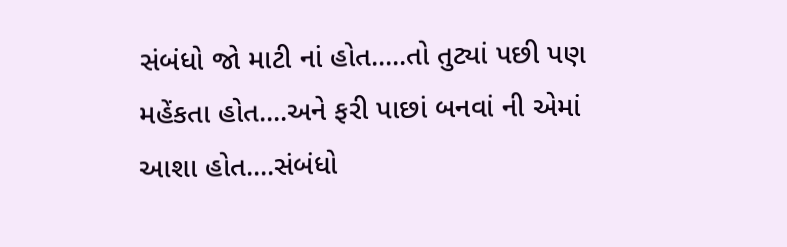સંબંધો જો માટી નાં હોત.....તો તુટ્યાં પછી પણ મહેંકતા હોત....અને ફરી પાછાં બનવાં ની એમાં આશા હોત....સંબંધો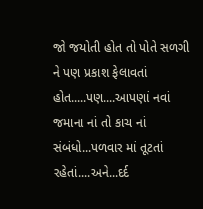જો જયોતી હોત તો પોતે સળગી ને પણ પ્રકાશ ફેલાવતાં હોત.....પણ....આપણાં નવાં જમાના નાં તો કાચ નાં સંબંધો...પળવાર માં તૂટતાં રહેતાં....અને...દર્દ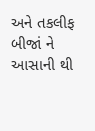અને તકલીફ બીજાં ને આસાની થી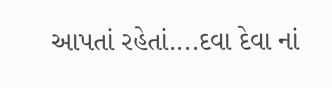આપતાં રહેતાં....દવા દેવા નાં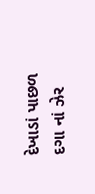દેખાડાં પાછળ દગા નાં ઝેર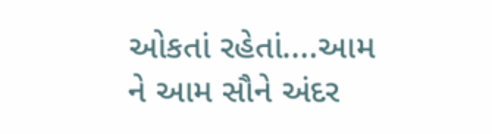ઓકતાં રહેતાં....આમ ને આમ સૌને અંદર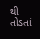થી તોડતાં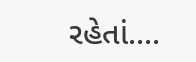રહેતાં....